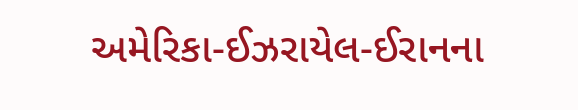અમેરિકા-ઈઝરાયેલ-ઈરાનના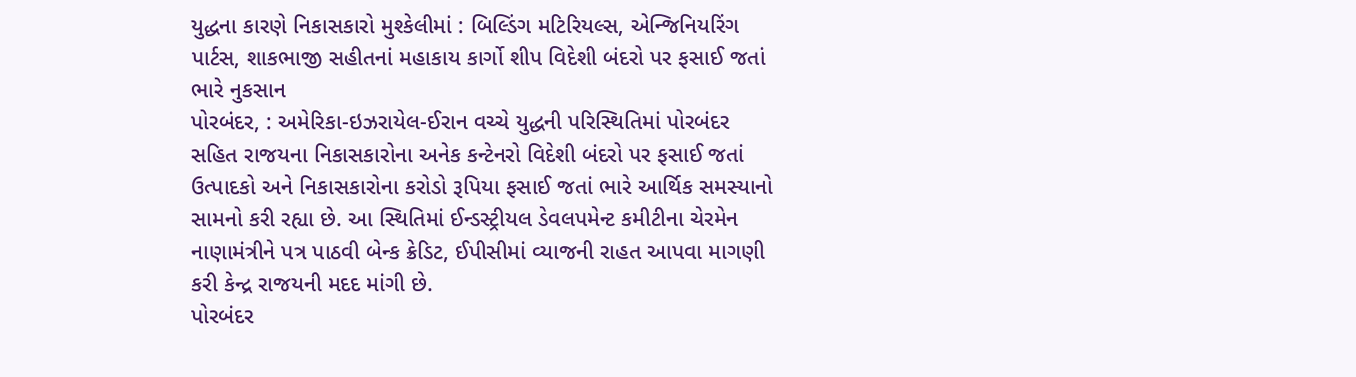યુદ્ધના કારણે નિકાસકારો મુશ્કેલીમાં : બિલ્ડિંગ મટિરિયલ્સ, એન્જિનિયરિંગ પાર્ટસ, શાકભાજી સહીતનાં મહાકાય કાર્ગો શીપ વિદેશી બંદરો પર ફસાઈ જતાં ભારે નુકસાન
પોરબંદર, : અમેરિકા-ઇઝરાયેલ-ઈરાન વચ્ચે યુદ્ધની પરિસ્થિતિમાં પોરબંદર સહિત રાજયના નિકાસકારોના અનેક કન્ટેનરો વિદેશી બંદરો પર ફસાઈ જતાં ઉત્પાદકો અને નિકાસકારોના કરોડો રૂપિયા ફસાઈ જતાં ભારે આર્થિક સમસ્યાનો સામનો કરી રહ્યા છે. આ સ્થિતિમાં ઈન્ડસ્ટ્રીયલ ડેવલપમેન્ટ કમીટીના ચેરમેન નાણામંત્રીને પત્ર પાઠવી બેન્ક ક્રેડિટ, ઈપીસીમાં વ્યાજની રાહત આપવા માગણી કરી કેન્દ્ર રાજયની મદદ માંગી છે.
પોરબંદર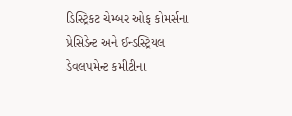ડિસ્ટ્રિકટ ચેમ્બર ઓફ કોમર્સના પ્રેસિડેન્ટ અને ઈન્ડસ્ટ્રિયલ ડેવલપમેન્ટ કમીટીના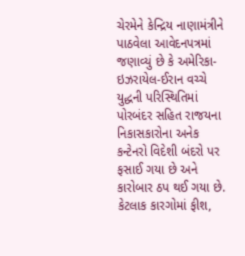ચેરમેને કેન્દ્રિય નાણામંત્રીને પાઠવેલા આવેદનપત્રમાં જણાવ્યું છે કે અમેરિકા-ઇઝરાયેલ-ઈરાન વચ્ચે યુદ્ધની પરિસ્થિતિમાં પોરબંદર સહિત રાજયના નિકાસકારોના અનેક કન્ટેનરો વિદેશી બંદરો પર ફસાઈ ગયા છે અને કારોબાર ઠપ થઈ ગયા છે. કેટલાક કારગોમાં ફીશ,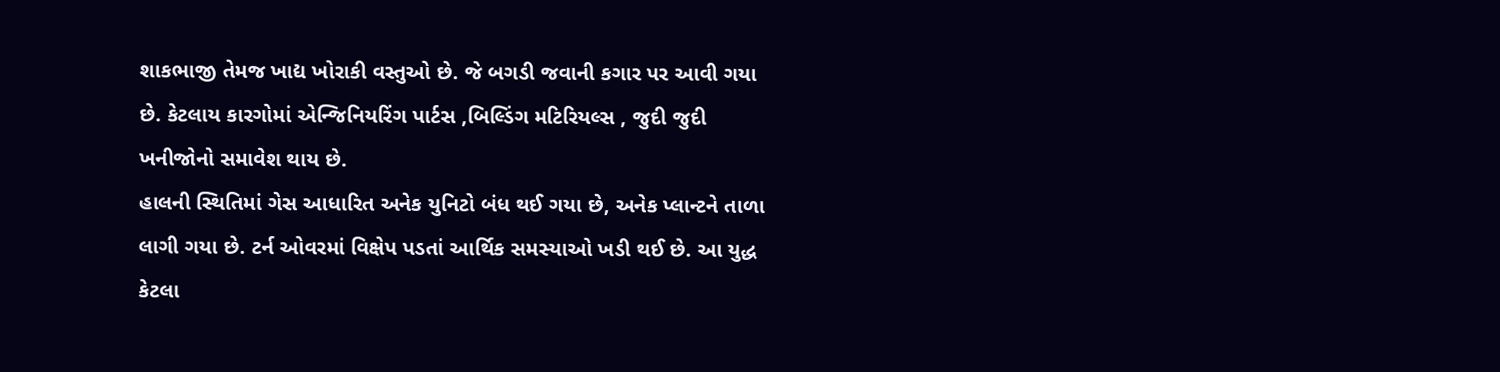શાકભાજી તેમજ ખાદ્ય ખોરાકી વસ્તુઓ છે. જે બગડી જવાની કગાર પર આવી ગયા છે. કેટલાય કારગોમાં એન્જિનિયરિંગ પાર્ટસ ,બિલ્ડિંગ મટિરિયલ્સ , જુદી જુદી ખનીજોનો સમાવેશ થાય છે.
હાલની સ્થિતિમાં ગેસ આધારિત અનેક યુનિટો બંધ થઈ ગયા છે, અનેક પ્લાન્ટને તાળા લાગી ગયા છે. ટર્ન ઓવરમાં વિક્ષેપ પડતાં આર્થિક સમસ્યાઓ ખડી થઈ છે. આ યુદ્ધ કેટલા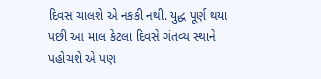દિવસ ચાલશે એ નકકી નથી. યુદ્ધ પૂર્ણ થયા પછી આ માલ કેટલા દિવસે ગંતવ્ય સ્થાને પહોચશે એ પણ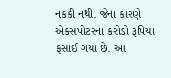નકકી નથી. જેના કારણે એકસપોટરના કરોડો રૂપિયા ફસાઈ ગયા છે. આ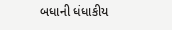બધાની ધંધાકીય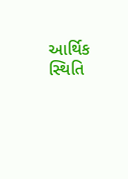આર્થિક સ્થિતિ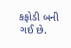કફોડી બની ગઈ છે.